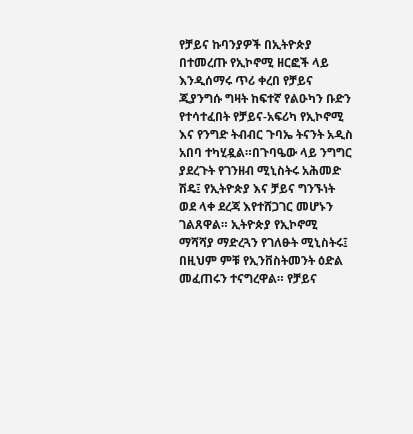የቻይና ኩባንያዎች በኢትዮጵያ በተመረጡ የኢኮኖሚ ዘርፎች ላይ እንዲሰማሩ ጥሪ ቀረበ የቻይና ጂያንግሱ ግዛት ከፍተኛ የልዑካን ቡድን የተሳተፈበት የቻይና-አፍሪካ የኢኮኖሚ እና የንግድ ትብብር ጉባኤ ትናንት አዲስ አበባ ተካሂዷል።በጉባዔው ላይ ንግግር ያደረጉት የገንዘብ ሚኒስትሩ አሕመድ ሽዴ፤ የኢትዮጵያ እና ቻይና ግንኙነት ወደ ላቀ ደረጃ እየተሸጋገር መሆኑን ገልጸዋል። ኢትዮጵያ የኢኮኖሚ ማሻሻያ ማድረጓን የገለፁት ሚኒስትሩ፤ በዚህም ምቹ የኢንቨስትመንት ዕድል መፈጠሩን ተናግረዋል። የቻይና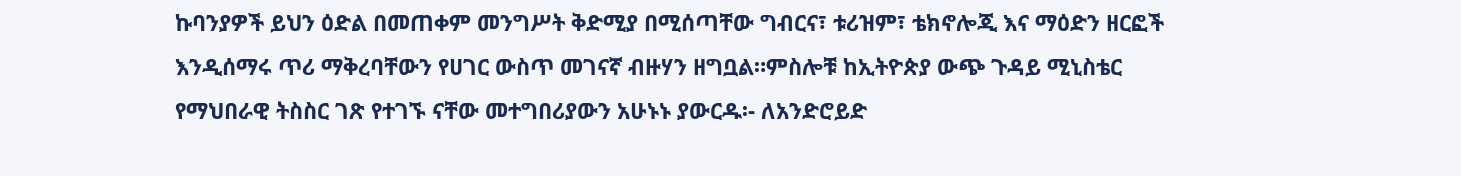ኩባንያዎች ይህን ዕድል በመጠቀም መንግሥት ቅድሚያ በሚሰጣቸው ግብርና፣ ቱሪዝም፣ ቴክኖሎጂ እና ማዕድን ዘርፎች እንዲሰማሩ ጥሪ ማቅረባቸውን የሀገር ውስጥ መገናኛ ብዙሃን ዘግቧል።ምስሎቹ ከኢትዮጵያ ውጭ ጉዳይ ሚኒስቴር የማህበራዊ ትስስር ገጽ የተገኙ ናቸው መተግበሪያውን አሁኑኑ ያውርዱ፡- ለአንድሮይድ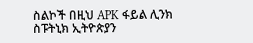ስልኮች በዚህ APK ፋይል ሊንክ ስፑትኒክ ኢትዮጵያን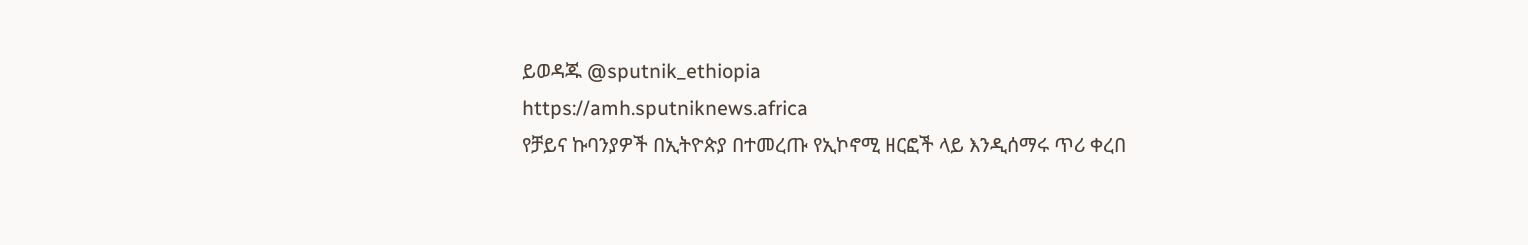ይወዳጁ @sputnik_ethiopia
https://amh.sputniknews.africa
የቻይና ኩባንያዎች በኢትዮጵያ በተመረጡ የኢኮኖሚ ዘርፎች ላይ እንዲሰማሩ ጥሪ ቀረበ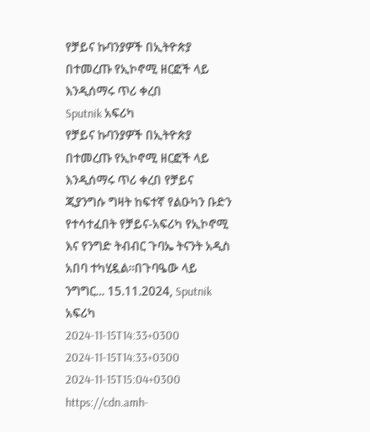የቻይና ኩባንያዎች በኢትዮጵያ በተመረጡ የኢኮኖሚ ዘርፎች ላይ እንዲሰማሩ ጥሪ ቀረበ
Sputnik አፍሪካ
የቻይና ኩባንያዎች በኢትዮጵያ በተመረጡ የኢኮኖሚ ዘርፎች ላይ እንዲሰማሩ ጥሪ ቀረበ የቻይና ጂያንግሱ ግዛት ከፍተኛ የልዑካን ቡድን የተሳተፈበት የቻይና-አፍሪካ የኢኮኖሚ እና የንግድ ትብብር ጉባኤ ትናንት አዲስ አበባ ተካሂዷል።በጉባዔው ላይ ንግግር... 15.11.2024, Sputnik አፍሪካ
2024-11-15T14:33+0300
2024-11-15T14:33+0300
2024-11-15T15:04+0300
https://cdn.amh-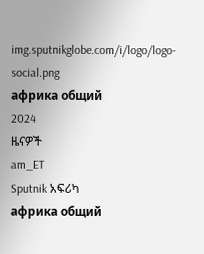img.sputnikglobe.com/i/logo/logo-social.png
африка общий
2024
ዜናዎች
am_ET
Sputnik አፍሪካ
африка общий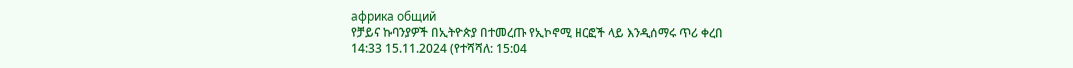африка общий
የቻይና ኩባንያዎች በኢትዮጵያ በተመረጡ የኢኮኖሚ ዘርፎች ላይ እንዲሰማሩ ጥሪ ቀረበ
14:33 15.11.2024 (የተሻሻለ: 15:04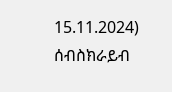15.11.2024)
ሰብስክራይብ